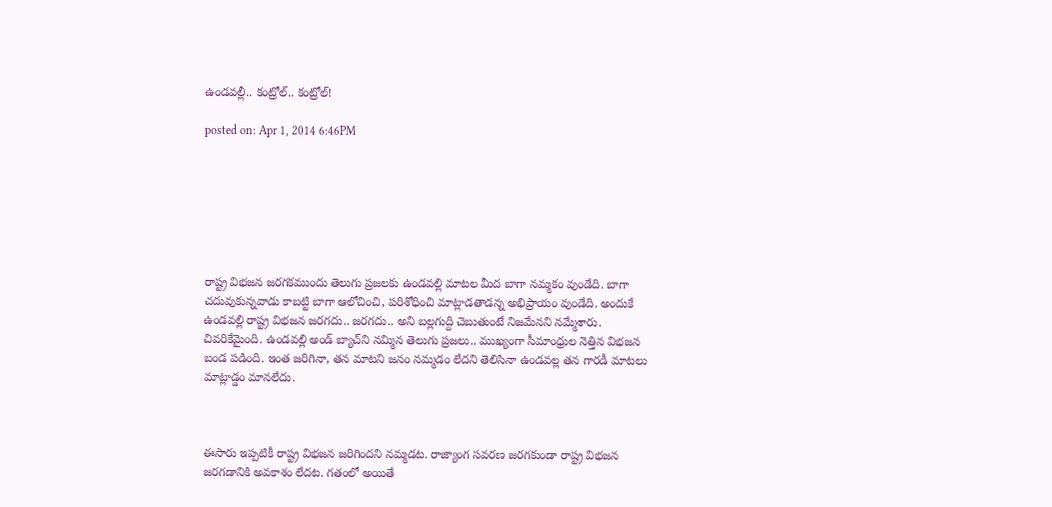ఉండవల్లీ.. కంట్రోల్.. కంట్రోల్!

posted on: Apr 1, 2014 6:46PM







రాష్ట్ర విభజన జరగకముందు తెలుగు ప్రజలకు ఉండవల్లి మాటల మీద బాగా నమ్మకం వుండేది. బాగా చదువుకున్నవాడు కాబట్టి బాగా ఆలోచించి, పరిశోధించి మాట్లాడతాడన్న అభిప్రాయం వుండేది. అందుకే ఉండవల్లి రాష్ట్ర విభజన జరగదు.. జరగదు.. అని బల్లగుద్ది చెబుతుంటే నిజమేనని నమ్మేశారు. చివరికేమైంది. ఉండవల్లి అండ్ బ్యాచ్‌ని నమ్మిన తెలుగు ప్రజలు.. ముఖ్యంగా సీమాంధ్రుల నెత్తిన విభజన బండ పడింది. ఇంత జరిగినా, తన మాటని జనం నమ్మడం లేదని తెలిసినా ఉండవల్ల తన గారడీ మాటలు మాట్లాడ్డం మానలేదు.



ఈసారు ఇప్పటికీ రాష్ట్ర విభజన జరిగిందని నమ్మడట. రాజ్యాంగ సవరణ జరగకుండా రాష్ట్ర విభజన జరగడానికి అవకాశం లేదట. గతంలో అయితే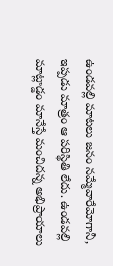ఉండవల్లి మాటలు జనం నమ్మేవారేమోగానీ, ఇప్పడు మాత్రం ఆ పరిస్థితి లేదు. ఉండవల్లి మాట్లాడ్డం మానేస్తే మంచిదన్న అభిప్రాయాలు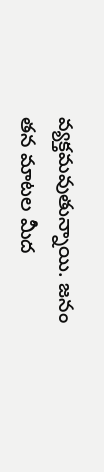వ్యక్తమవుతున్నాయి. జనం తన మాటల మీద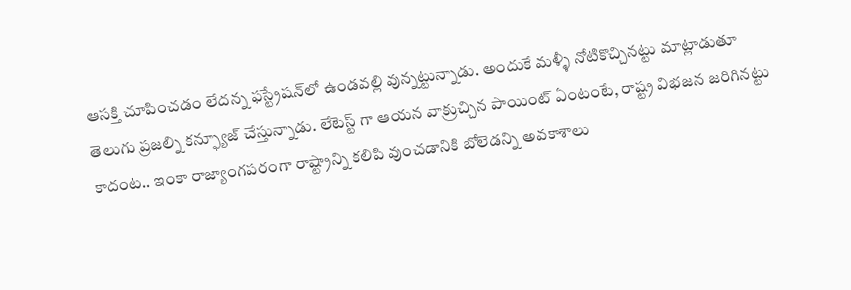ఆసక్తి చూపించడం లేదన్న ఫస్ట్రేషన్‌లో ఉండవల్లి వున్నట్టున్నాడు. అందుకే మళ్ళీ నోటికొచ్చినట్టు మాట్లాడుతూ తెలుగు ప్రజల్ని కన్ఫ్యూజ్ చేస్తున్నాడు. లేటెస్ట్ గా ఆయన వాక్రుచ్చిన పాయింట్ ఏంటంటే, రాష్ట్ర విభజన జరిగినట్టు కాదంట.. ఇంకా రాజ్యాంగపరంగా రాష్ట్రాన్ని కలిపి వుంచడానికి బోలెడన్ని అవకాశాలు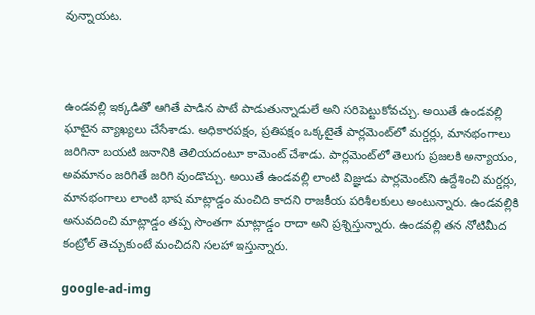వున్నాయట.



ఉండవల్లి ఇక్కడితో ఆగితే పాడిన పాటే పాడుతున్నాడులే అని సరిపెట్టుకోవచ్చు. అయితే ఉండవల్లి ఘాటైన వ్యాఖ్యలు చేసేశాడు. అధికారపక్షం, ప్రతిపక్షం ఒక్కటైతే పార్లమెంట్‌లో మర్డర్లు, మానభంగాలు జరిగినా బయటి జనానికి తెలియదంటూ కామెంట్ చేశాడు. పార్లమెంట్‌లో తెలుగు ప్రజలకి అన్యాయం, అవమానం జరిగితే జరిగి వుండొచ్చు. అయితే ఉండవల్లి లాంటి విజ్ఞుడు పార్లమెంట్‌ని ఉద్దేశించి మర్డర్లు, మానభంగాలు లాంటి భాష మాట్లాడ్డం మంచిది కాదని రాజకీయ పరిశీలకులు అంటున్నారు. ఉండవల్లికి అనువదించి మాట్లాడ్డం తప్ప సొంతగా మాట్లాడ్డం రాదా అని ప్రశ్నిస్తున్నారు. ఉండవల్లి తన నోటిమీద కంట్రోల్ తెచ్చుకుంటే మంచిదని సలహా ఇస్తున్నారు.

google-ad-img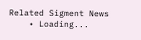Related Sigment News
    • Loading...